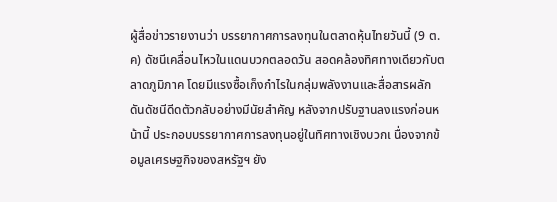ผู้สื่อข่าวรายงานว่า บรรยากาศการลงทุนในตลาดหุ้นไทยวันนี้ (9 ต.ค) ดัชนีเคลื่อนไหวในแดนบวกตลอดวัน สอดคล้องทิศทางเดียวกับตลาดภูมิภาค โดยมีแรงซื้อเก็งกำไรในกลุ่มพลังงานและสื่อสารผลักดันดัชนีดีดตัวกลับอย่างมีนัยสำคัญ หลังจากปรับฐานลงแรงก่อนหน้านี้ ประกอบบรรยากาศการลงทุนอยู่ในทิศทางเชิงบวกเ นื่องจากข้อมูลเศรษฐกิจของสหรัฐฯ ยัง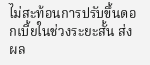ไม่สะท้อนการปรับขึ้นดอกเบี้ยในช่วงระยะสั้น ส่งผล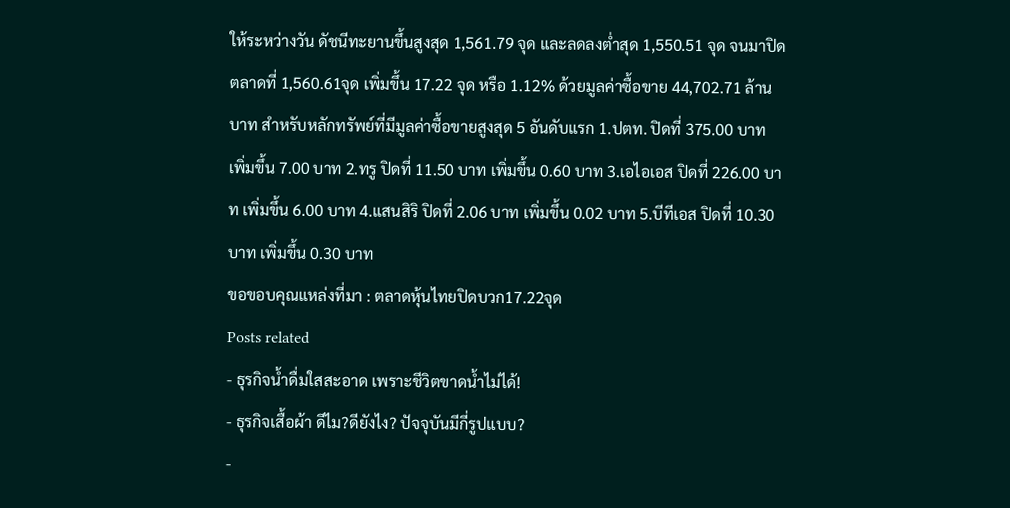ให้ระหว่างวัน ดัชนีทะยานขึ้นสูงสุด 1,561.79 จุด และลดลงต่ำสุด 1,550.51 จุด จนมาปิดตลาดที่ 1,560.61จุด เพิ่มขึ้น 17.22 จุด หรือ 1.12% ด้วยมูลค่าซื้อขาย 44,702.71 ล้านบาท สำหรับหลักทรัพย์ที่มีมูลค่าซื้อขายสูงสุด 5 อันดับแรก 1.ปตท. ปิดที่ 375.00 บาท เพิ่มขึ้น 7.00 บาท 2.ทรู ปิดที่ 11.50 บาท เพิ่มขึ้น 0.60 บาท 3.เอไอเอส ปิดที่ 226.00 บาท เพิ่มขึ้น 6.00 บาท 4.แสนสิริ ปิดที่ 2.06 บาท เพิ่มขึ้น 0.02 บาท 5.บีทีเอส ปิดที่ 10.30 บาท เพิ่มขึ้น 0.30 บาท
ขอขอบคุณแหล่งที่มา : ตลาดหุ้นไทยปิดบวก17.22จุด
Posts related
- ธุรกิจน้ำดื่มใสสะอาด เพราะชีวิตขาดน้ำไม่ได้!
- ธุรกิจเสื้อผ้า ดีไม?ดียังไง? ปัจจุบันมีกี่รูปแบบ?
-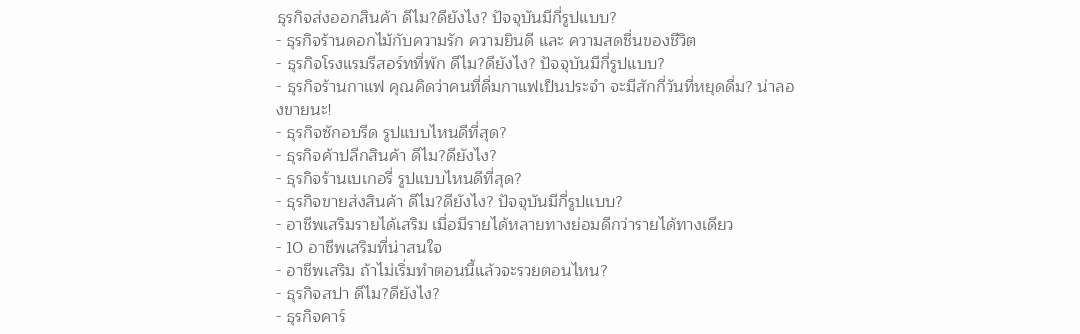ธุรกิจส่งออกสินค้า ดีไม?ดียังไง? ปัจจุบันมีกี่รูปแบบ?
- ธุรกิจร้านดอกไม้กับความรัก ความยินดี และ ความสดชื่นของชีวิต
- ธุรกิจโรงแรมรีสอร์ทที่พัก ดีไม?ดียังไง? ปัจจุบันมีกี่รูปแบบ?
- ธุรกิจร้านกาแฟ คุณคิดว่าคนที่ดื่มกาแฟเป็นประจำ จะมีสักกี่วันที่หยุดดื่ม? น่าลองขายนะ!
- ธุรกิจซักอบรีด รูปแบบไหนดีที่สุด?
- ธุรกิจค้าปลีกสินค้า ดีไม?ดียังไง?
- ธุรกิจร้านเบเกอรี่ รูปแบบไหนดีที่สุด?
- ธุรกิจขายส่งสินค้า ดีไม?ดียังไง? ปัจจุบันมีกี่รูปแบบ?
- อาชีพเสริมรายได้เสริม เมื่อมีรายได้หลายทางย่อมดีกว่ารายได้ทางเดียว
- 10 อาชีพเสริมที่น่าสนใจ
- อาชีพเสริม ถ้าไม่เริ่มทำตอนนี้แล้วจะรวยตอนไหน?
- ธุรกิจสปา ดีไม?ดียังไง?
- ธุรกิจคาร์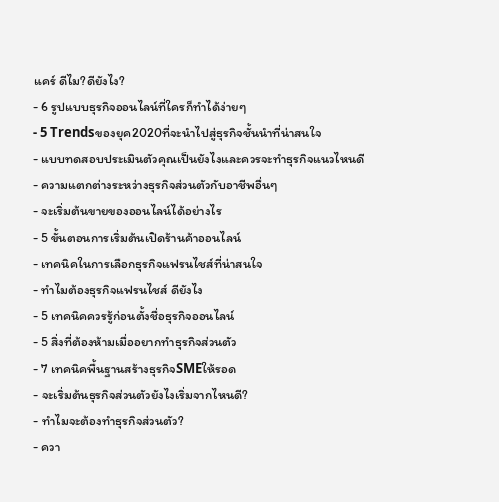แคร์ ดีไม?ดียังไง?
- 6 รูปแบบธุรกิจออนไลน์ที่ใครก็ทำได้ง่ายๆ
- 5 Trendsของยุค2020ที่จะนำไปสู่ธุรกิจชั้นนำที่น่าสนใจ
- แบบทดสอบประเมินตัวคุณเป็นยังไงและควรจะทำธุรกิจแนวไหนดี
- ความแตกต่างระหว่างธุรกิจส่วนตัวกับอาชีพอื่นๆ
- จะเริ่มต้นขายของออนไลน์ได้อย่างไร
- 5 ขั้นตอนการเริ่มต้นเปิดร้านค้าออนไลน์
- เทคนิคในการเลือกธุรกิจแฟรนไชส์ที่น่าสนใจ
- ทำไมต้องธุรกิจแฟรนไชส์ ดียังไง
- 5 เทคนิคควรรู้ก่อนตั้งชื่อธุรกิจออนไลน์
- 5 สิ่งที่ต้องห้ามเมื่ออยากทำธุรกิจส่วนตัว
- 7 เทคนิคพื้นฐานสร้างธุรกิจSMEให้รอด
- จะเริ่มต้นธุรกิจส่วนตัวยังไงเริ่มจากไหนดี?
- ทำไมจะต้องทำธุรกิจส่วนตัว?
- ควา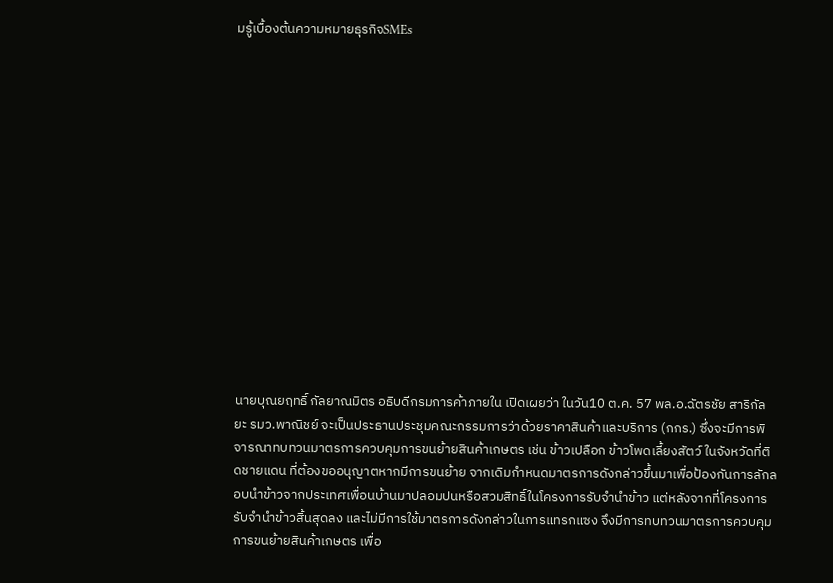มรู้เบื้องต้นความหมายธุรกิจSMEs















นายบุณยฤทธิ์ กัลยาณมิตร อธิบดีกรมการค้าภายใน เปิดเผยว่า ในวัน10 ต.ค. 57 พล.อ.ฉัตรชัย สาริกัลยะ รมว.พาณิชย์ จะเป็นประธานประชุมคณะกรรมการว่าด้วยราคาสินค้าและบริการ (กกร.) ซึ่งจะมีการพิจารณาทบทวนมาตรการควบคุมการขนย้ายสินค้าเกษตร เช่น ข้าวเปลือก ข้าวโพดเลี้ยงสัตว์ ในจังหวัดที่ติดชายแดน ที่ต้องขออนุญาตหากมีการขนย้าย จากเดิมกำหนดมาตรการดังกล่าวขึ้นมาเพื่อป้องกันการลักลอบนำข้าวจากประเทศเพื่อนบ้านมาปลอมปนหรือสวมสิทธิ์ในโครงการรับจำนำข้าว แต่หลังจากที่โครงการรับจำนำข้าวสิ้นสุดลง และไม่มีการใช้มาตรการดังกล่าวในการแทรกแซง จึงมีการทบทวนมาตรการควบคุมการขนย้ายสินค้าเกษตร เพื่อ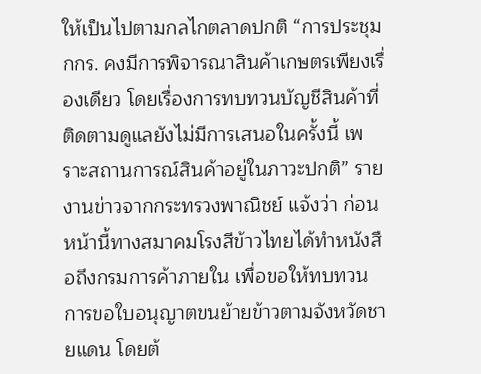ให้เป็นไปตามกลไกตลาดปกติ “การประชุม กกร. คงมีการพิจารณาสินค้าเกษตรเพียงเรื่องเดียว โดยเรื่องการทบทวนบัญชีสินค้าที่ติดตามดูแลยังไม่มีการเสนอในครั้งนี้ เพราะสถานการณ์สินค้าอยู่ในภาวะปกติ” รายงานข่าวจากกระทรวงพาณิชย์ แจ้งว่า ก่อนหน้านี้ทางสมาคมโรงสีข้าวไทยได้ทำหนังสือถึงกรมการค้าภายใน เพื่อขอให้ทบทวนการขอใบอนุญาตขนย้ายข้าวตามจังหวัดชายแดน โดยต้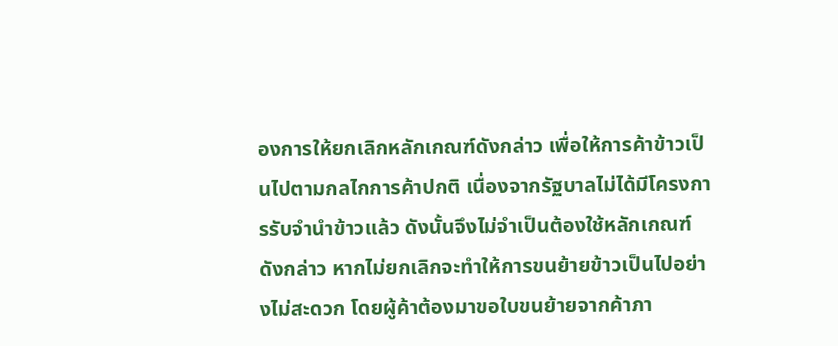องการให้ยกเลิกหลักเกณฑ์ดังกล่าว เพื่อให้การค้าข้าวเป็นไปตามกลไกการค้าปกติ เนื่องจากรัฐบาลไม่ได้มีโครงการรับจำนำข้าวแล้ว ดังนั้นจึงไม่จำเป็นต้องใช้หลักเกณฑ์ดังกล่าว หากไม่ยกเลิกจะทำให้การขนย้ายข้าวเป็นไปอย่างไม่สะดวก โดยผู้ค้าต้องมาขอใบขนย้ายจากค้าภา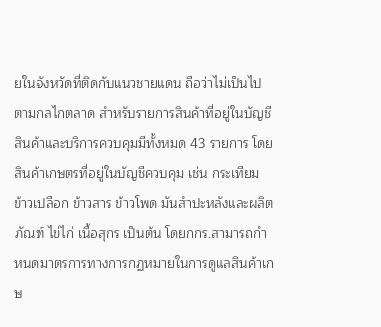ยในจังหวัดที่ติดกับแนวชายแดน ถือว่าไม่เป็นไปตามกลไกตลาด สำหรับรายการสินค้าที่อยู่ในบัญชีสินค้าและบริการควบคุมมีทั้งหมด 43 รายการ โดยสินค้าเกษตรที่อยู่ในบัญชีควบคุม เช่น กระเทียม ข้าวเปลือก ข้าวสาร ข้าวโพด มันสำปะหลังและผลิตภัณฑ์ ไข่ไก่ เนื้อสุกร เป็นต้น โดยกกร.สามารถกำหนดมาตรการทางการกฏหมายในการดูแลสินค้าเกษ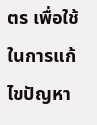ตร เพื่อใช้ในการแก้ไขปัญหา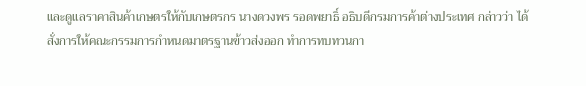และดูแลราคาสินค้าเกษตรให้กับเกษตรกร นางดวงพร รอดพยาธิ์ อธิบดีกรมการค้าต่างประเทศ กล่าวว่า ได้สั่งการให้คณะกรรมการกำหนดมาตรฐานข้าวส่งออก ทำการทบทวนกา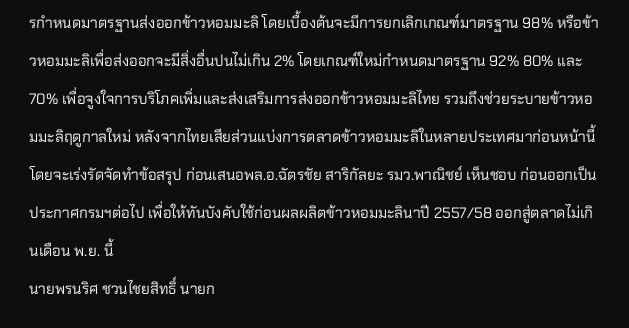รกำหนดมาตรฐานส่งออกข้าวหอมมะลิ โดยเบื้องต้นจะมีการยกเลิกเกณฑ์มาตรฐาน 98% หรือข้าวหอมมะลิเพื่อส่งออกจะมีสิ่งอื่นปนไม่เกิน 2% โดยเกณฑ์ใหม่กำหนดมาตรฐาน 92% 80% และ 70% เพื่อจูงใจการบริโภคเพิ่มและส่งเสริมการส่งออกข้าวหอมมะลิไทย รวมถึงช่วยระบายข้าวหอมมะลิฤดูกาลใหม่ หลังจากไทยเสียส่วนแบ่งการตลาดข้าวหอมมะลิในหลายประเทศมาก่อนหน้านี้ โดยจะเร่งรัดจัดทำข้อสรุป ก่อนเสนอพล.อ.ฉัตรชัย สาริกัลยะ รมว.พาณิชย์ เห็นชอบ ก่อนออกเป็นประกาศกรมฯต่อไป เพื่อให้ทันบังคับใช้ก่อนผลผลิตข้าวหอมมะลินาปี 2557/58 ออกสู่ตลาดไม่เกินเดือน พ.ย. นี้
นายพรนริศ ชวนไชยสิทธิ์ นายก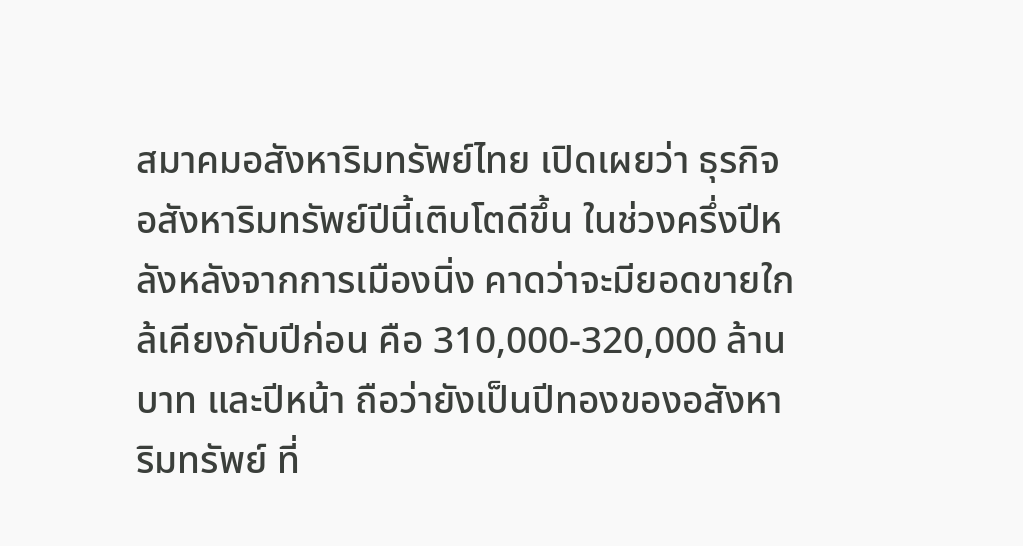สมาคมอสังหาริมทรัพย์ไทย เปิดเผยว่า ธุรกิจอสังหาริมทรัพย์ปีนี้เติบโตดีขึ้น ในช่วงครึ่งปีหลังหลังจากการเมืองนิ่ง คาดว่าจะมียอดขายใกล้เคียงกับปีก่อน คือ 310,000-320,000 ล้านบาท และปีหน้า ถือว่ายังเป็นปีทองของอสังหาริมทรัพย์ ที่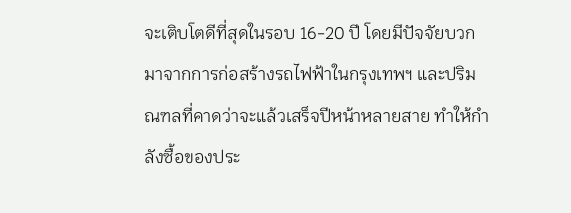จะเติบโตดีที่สุดในรอบ 16-20 ปี โดยมีปัจจัยบวกมาจากการก่อสร้างรถไฟฟ้าในกรุงเทพฯ และปริมณฑลที่คาดว่าจะแล้วเสร็จปีหน้าหลายสาย ทำให้กำลังซื้อของประ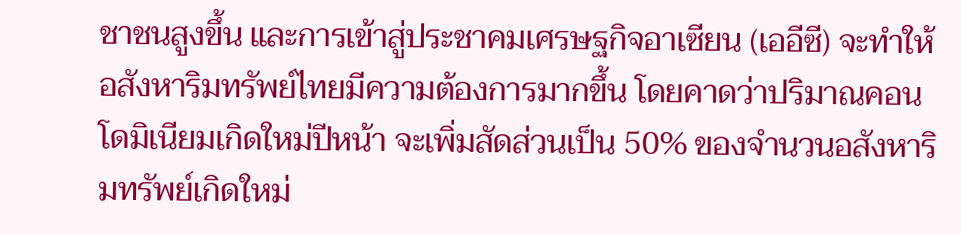ชาชนสูงขึ้น และการเข้าสู่ประชาคมเศรษฐกิจอาเซียน (เออีซี) จะทำให้อสังหาริมทรัพย์ไทยมีความต้องการมากขึ้น โดยคาดว่าปริมาณคอนโดมิเนียมเกิดใหม่ปีหน้า จะเพิ่มสัดส่วนเป็น 50% ของจำนวนอสังหาริมทรัพย์เกิดใหม่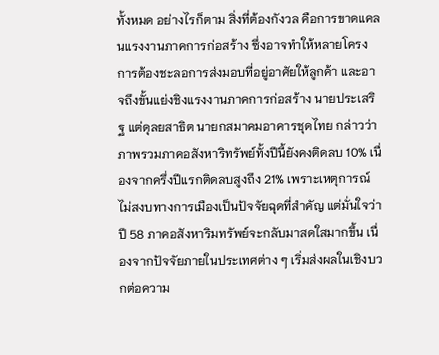ทั้งหมด อย่างไรก็ตาม สิ่งที่ต้องกังวล คือการขาดแคลนแรงงานภาคการก่อสร้าง ซึ่งอาจทำให้หลายโครงการต้องชะลอการส่งมอบที่อยู่อาศัยให้ลูกค้า และอาจถึงขั้นแย่งชิงแรงงานภาคการก่อสร้าง นายประเสริฐ แต่ดุลยสาธิต นายกสมาคมอาคารชุดไทย กล่าวว่า ภาพรวมภาคอสังหาริทรัพย์ทั้งปีนี้ยังคงติดลบ 10% เนื่องจากครึ่งปีแรกติดลบสูงถึง 21% เพราะเหตุการณ์ไม่สงบทางการเมืองเป็นปัจจัยฉุดที่สำคัญ แต่มั่นใจว่า ปี 58 ภาคอสังหาริมทรัพย์จะกลับมาสดใสมากขึ้น เนื่องจากปัจจัยภายในประเทศต่าง ๆ เริ่มส่งผลในเชิงบวกต่อความ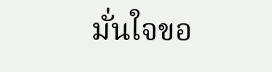มั่นใจขอ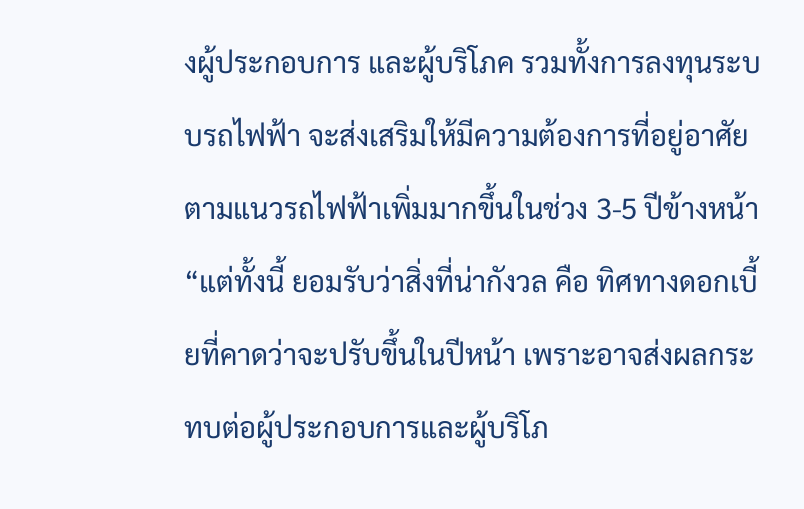งผู้ประกอบการ และผู้บริโภค รวมทั้งการลงทุนระบบรถไฟฟ้า จะส่งเสริมให้มีความต้องการที่อยู่อาศัยตามแนวรถไฟฟ้าเพิ่มมากขึ้นในช่วง 3-5 ปีข้างหน้า “แต่ทั้งนี้ ยอมรับว่าสิ่งที่น่ากังวล คือ ทิศทางดอกเบี้ยที่คาดว่าจะปรับขึ้นในปีหน้า เพราะอาจส่งผลกระทบต่อผู้ประกอบการและผู้บริโภ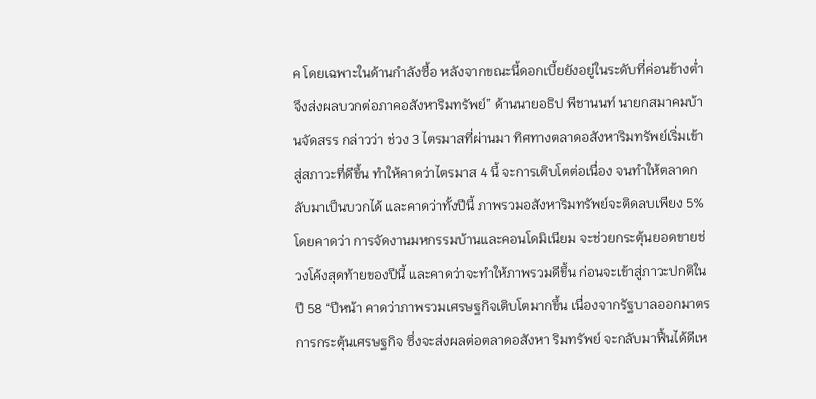ค โดยเฉพาะในด้านกำลังซื้อ หลังจากขณะนี้ดอกเบี้ยยังอยู่ในระดับที่ค่อนข้างต่ำจึงส่งผลบวกต่อภาคอสังหาริมทรัพย์” ด้านนายอธิป พีชานนท์ นายกสมาคมบ้านจัดสรร กล่าวว่า ช่วง 3 ไตรมาสที่ผ่านมา ทิศทางตลาดอสังหาริมทรัพย์เริ่มเข้าสู่สภาวะที่ดีขึ้น ทำให้คาดว่าไตรมาส 4 นี้ จะการเติบโตต่อเนื่อง จนทำให้ตลาดกลับมาเป็นบวกได้ และคาดว่าทั้งปีนี้ ภาพรวมอสังหาริมทรัพย์จะติดลบเพียง 5% โดยคาดว่า การจัดงานมหกรรมบ้านและคอนโดมิเนียม จะช่วยกระตุ้นยอดขายช่วงโค้งสุดท้ายของปีนี้ และคาดว่าจะทำให้ภาพรวมดีขึ้น ก่อนจะเข้าสู่ภาวะปกติในปี 58 “ปีหน้า คาดว่าภาพรวมเศรษฐกิจเติบโตมากขึ้น เนื่องจากรัฐบาลออกมาตรการกระตุ้นเศรษฐกิจ ซึ่งจะส่งผลต่อตลาดอสังหา ริมทรัพย์ จะกลับมาฟื้นได้ดีเห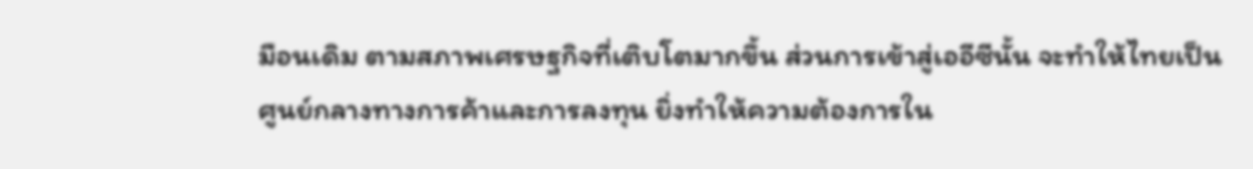มือนเดิม ตามสภาพเศรษฐกิจที่เติบโตมากขึ้น ส่วนการเข้าสู่เออีซีนั้น จะทำให้ไทยเป็นศูนย์กลางทางการค้าและการลงทุน ยิ่งทำให้ความต้องการใน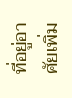ที่อยู่อาศัยเพิ่ม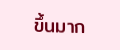ขึ้นมาก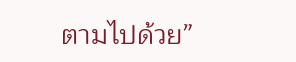ตามไปด้วย”